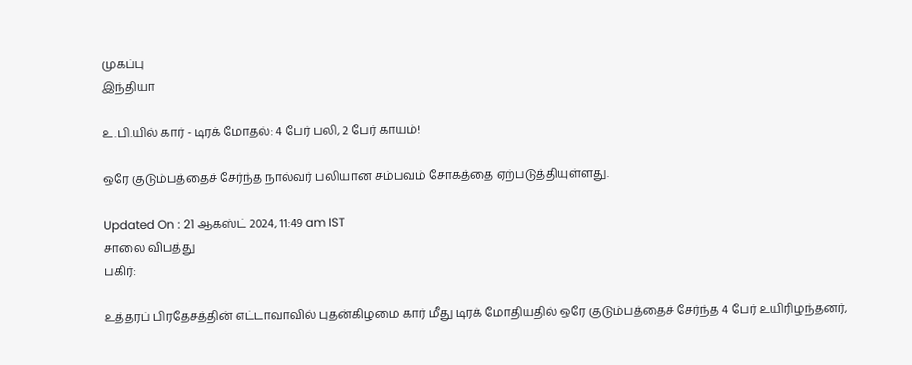முகப்பு
இந்தியா

உ.பி.யில் கார் - டிரக் மோதல்: 4 பேர் பலி, 2 பேர் காயம்!

ஒரே குடும்பத்தைச் சேர்ந்த நால்வர் பலியான சம்பவம் சோகத்தை ஏற்படுத்தியுள்ளது.

Updated On : 21 ஆகஸ்ட் 2024, 11:49 am IST
சாலை விபத்து
பகிர்:

உத்தரப் பிரதேசத்தின் எட்டாவாவில் புதன்கிழமை கார் மீது டிரக் மோதியதில் ஒரே குடும்பத்தைச் சேர்ந்த 4 பேர் உயிரிழந்தனர்,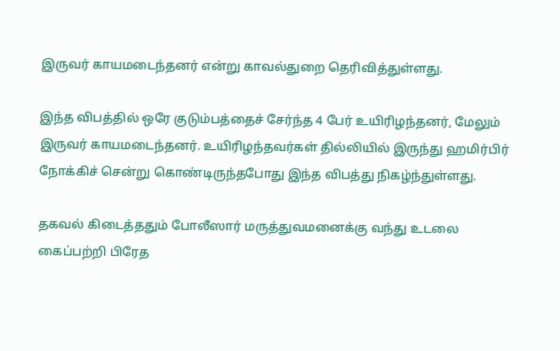இருவர் காயமடைந்தனர் என்று காவல்துறை தெரிவித்துள்ளது.

இந்த விபத்தில் ஒரே குடும்பத்தைச் சேர்ந்த 4 பேர் உயிரிழந்தனர், மேலும் இருவர் காயமடைந்தனர். உயிரிழந்தவர்கள் தில்லியில் இருந்து ஹமிர்பிர் நோக்கிச் சென்று கொண்டிருந்தபோது இந்த விபத்து நிகழ்ந்துள்ளது.

தகவல் கிடைத்ததும் போலீஸார் மருத்துவமனைக்கு வந்து உடலை கைப்பற்றி பிரேத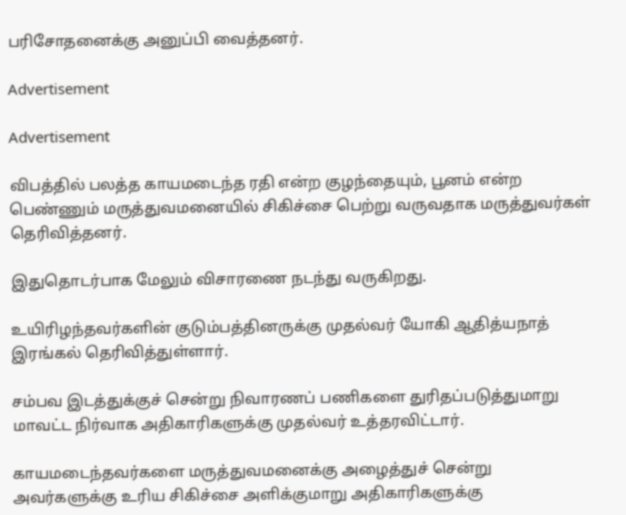பரிசோதனைக்கு அனுப்பி வைத்தனர்.

Advertisement

Advertisement

விபத்தில் பலத்த காயமடைந்த ரதி என்ற குழந்தையும், பூனம் என்ற பெண்ணும் மருத்துவமனையில் சிகிச்சை பெற்று வருவதாக மருத்துவர்கள் தெரிவித்தனர்.

இதுதொடர்பாக மேலும் விசாரணை நடந்து வருகிறது.

உயிரிழந்தவர்களின் குடும்பத்தினருக்கு முதல்வர் யோகி ஆதித்யநாத் இரங்கல் தெரிவித்துள்ளார்.

சம்பவ இடத்துக்குச் சென்று நிவாரணப் பணிகளை துரிதப்படுத்துமாறு மாவட்ட நிர்வாக அதிகாரிகளுக்கு முதல்வர் உத்தரவிட்டார்.

காயமடைந்தவர்களை மருத்துவமனைக்கு அழைத்துச் சென்று அவர்களுக்கு உரிய சிகிச்சை அளிக்குமாறு அதிகாரிகளுக்கு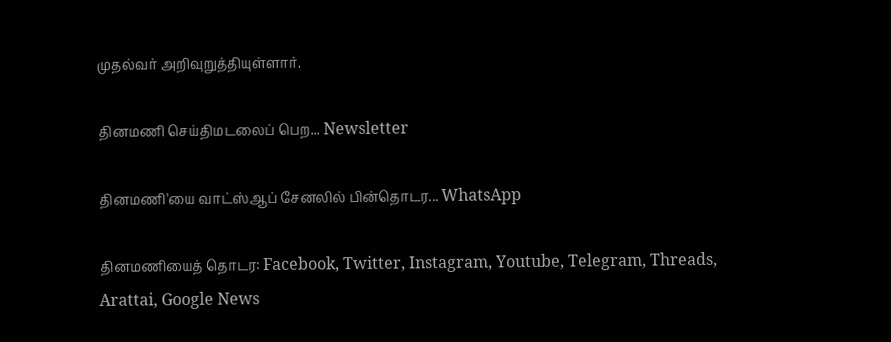முதல்வர் அறிவுறுத்தியுள்ளார்.

தினமணி செய்திமடலைப் பெற... Newsletter

தினமணி'யை வாட்ஸ்ஆப் சேனலில் பின்தொடர... WhatsApp

தினமணியைத் தொடர: Facebook, Twitter, Instagram, Youtube, Telegram, Threads, Arattai, Google News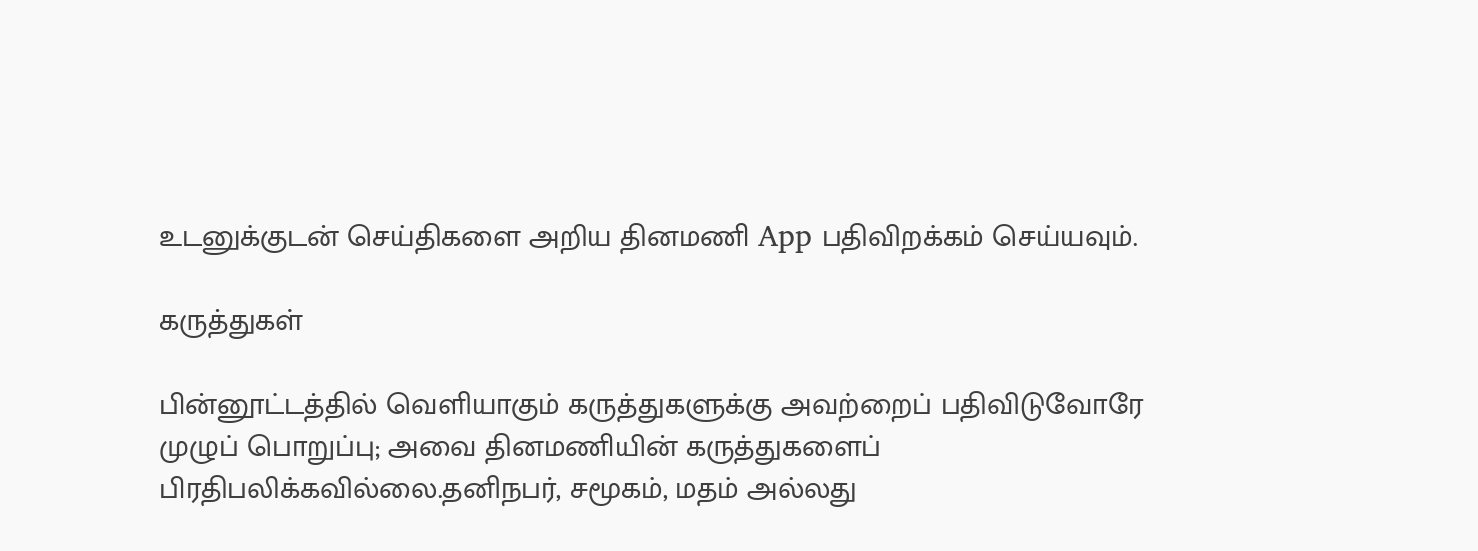உடனுக்குடன் செய்திகளை அறிய தினமணி App பதிவிறக்கம் செய்யவும்.

கருத்துகள்

பின்னூட்டத்தில் வெளியாகும் கருத்துகளுக்கு அவற்றைப் பதிவிடுவோரே முழுப் பொறுப்பு; அவை தினமணியின் கருத்துகளைப் பிரதிபலிக்கவில்லை.தனிநபர், சமூகம், மதம் அல்லது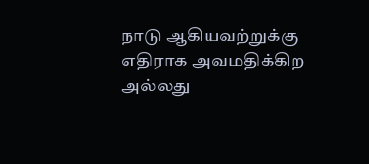நாடு ஆகியவற்றுக்கு எதிராக அவமதிக்கிற அல்லது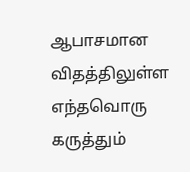ஆபாசமான விதத்திலுள்ள எந்தவொரு கருத்தும்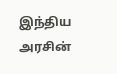இந்திய அரசின்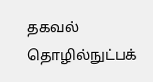தகவல் தொழில்நுட்பக்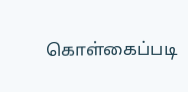கொள்கைப்படி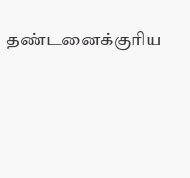தண்டனைக்குரிய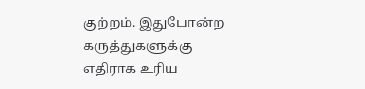குற்றம். இதுபோன்ற கருத்துகளுக்கு எதிராக உரிய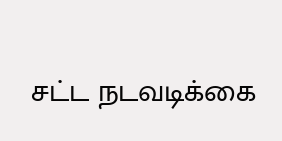சட்ட நடவடிக்கை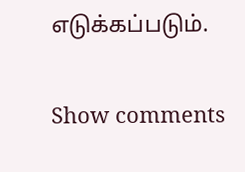எடுக்கப்படும்.

Show comments